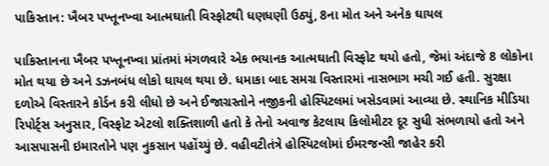પાકિસ્તાન: ખૈબર પખ્તૂનખ્વા આત્મઘાતી વિસ્ફોટથી ધણધણી ઉઠ્યું, 8ના મોત અને અનેક ઘાયલ

પાકિસ્તાનના ખૈબર પખ્તૂનખ્વા પ્રાંતમાં મંગળવારે એક ભયાનક આત્મઘાતી વિસ્ફોટ થયો હતો, જેમાં અંદાજે 8 લોકોના મોત થયા છે અને ડઝનબંધ લોકો ઘાયલ થયા છે. ધમાકા બાદ સમગ્ર વિસ્તારમાં નાસભાગ મચી ગઈ હતી. સુરક્ષા દળોએ વિસ્તારને કોર્ડન કરી લીધો છે અને ઈજાગ્રસ્તોને નજીકની હોસ્પિટલમાં ખસેડવામાં આવ્યા છે. સ્થાનિક મીડિયા રિપોર્ટ્સ અનુસાર, વિસ્ફોટ એટલો શક્તિશાળી હતો કે તેનો અવાજ કેટલાય કિલોમીટર દૂર સુધી સંભળાયો હતો અને આસપાસની ઇમારતોને પણ નુકસાન પહોંચ્યું છે. વહીવટીતંત્રે હોસ્પિટલોમાં ઈમરજન્સી જાહેર કરી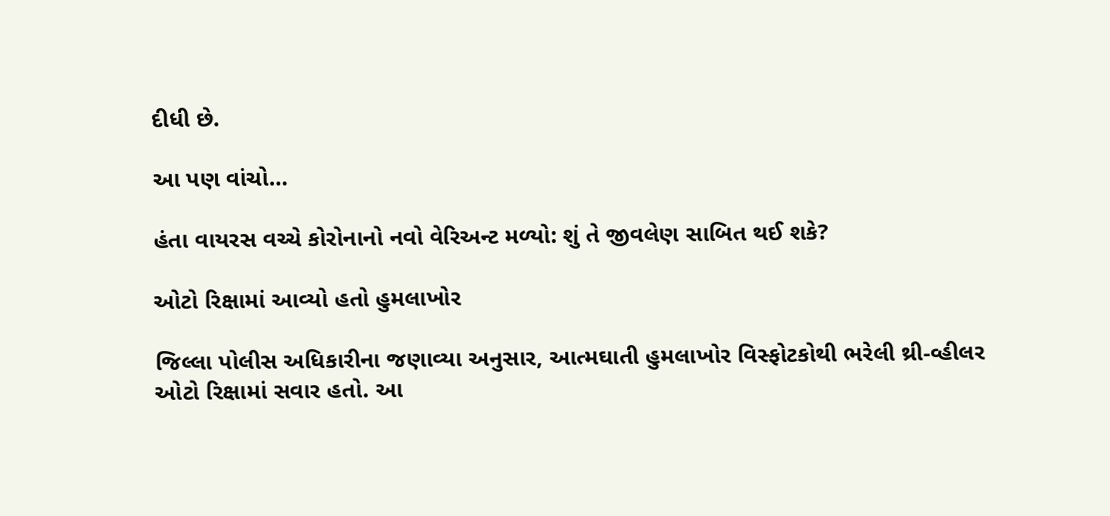દીધી છે.

આ પણ વાંચો…

હંતા વાયરસ વચ્ચે કોરોનાનો નવો વેરિઅન્ટ મળ્યો: શું તે જીવલેણ સાબિત થઈ શકે?

ઓટો રિક્ષામાં આવ્યો હતો હુમલાખોર

જિલ્લા પોલીસ અધિકારીના જણાવ્યા અનુસાર, આત્મઘાતી હુમલાખોર વિસ્ફોટકોથી ભરેલી થ્રી-વ્હીલર ઓટો રિક્ષામાં સવાર હતો. આ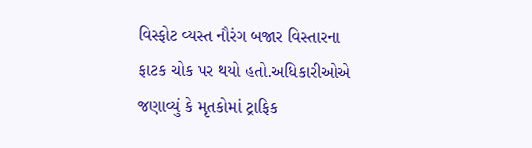વિસ્ફોટ વ્યસ્ત નૌરંગ બજાર વિસ્તારના ફાટક ચોક પર થયો હતો.અધિકારીઓએ જણાવ્યું કે મૃતકોમાં ટ્રાફિક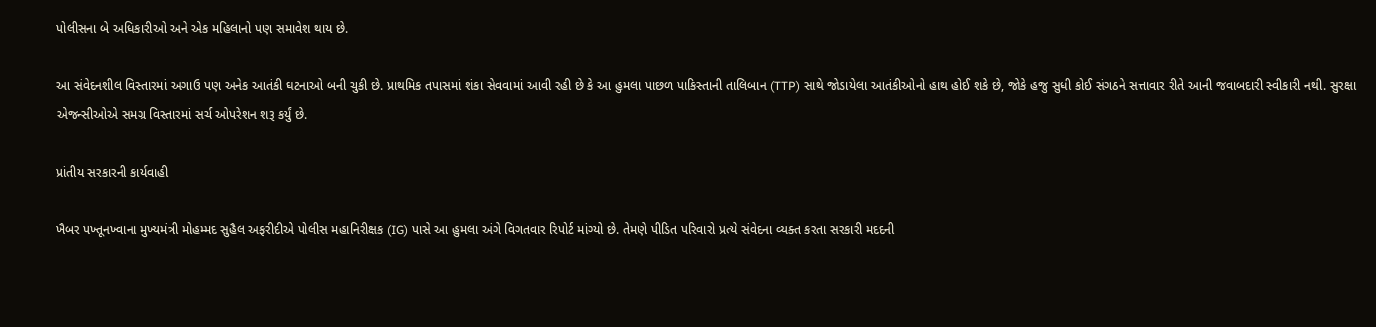પોલીસના બે અધિકારીઓ અને એક મહિલાનો પણ સમાવેશ થાય છે.

આ સંવેદનશીલ વિસ્તારમાં અગાઉ પણ અનેક આતંકી ઘટનાઓ બની ચુકી છે. પ્રાથમિક તપાસમાં શંકા સેવવામાં આવી રહી છે કે આ હુમલા પાછળ પાકિસ્તાની તાલિબાન (TTP) સાથે જોડાયેલા આતંકીઓનો હાથ હોઈ શકે છે, જોકે હજુ સુધી કોઈ સંગઠને સત્તાવાર રીતે આની જવાબદારી સ્વીકારી નથી. સુરક્ષા એજન્સીઓએ સમગ્ર વિસ્તારમાં સર્ચ ઓપરેશન શરૂ કર્યું છે.

પ્રાંતીય સરકારની કાર્યવાહી

ખૈબર પખ્તૂનખ્વાના મુખ્યમંત્રી મોહમ્મદ સુહૈલ અફરીદીએ પોલીસ મહાનિરીક્ષક (IG) પાસે આ હુમલા અંગે વિગતવાર રિપોર્ટ માંગ્યો છે. તેમણે પીડિત પરિવારો પ્રત્યે સંવેદના વ્યક્ત કરતા સરકારી મદદની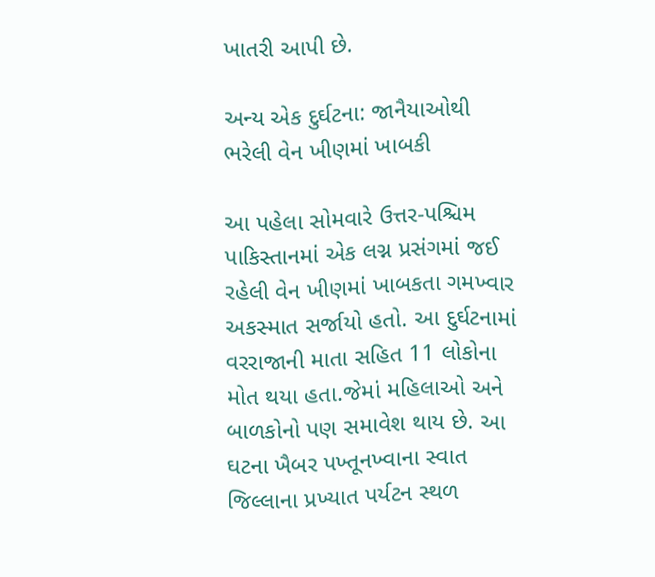ખાતરી આપી છે.

અન્ય એક દુર્ઘટના: જાનૈયાઓથી ભરેલી વેન ખીણમાં ખાબકી

આ પહેલા સોમવારે ઉત્તર-પશ્ચિમ પાકિસ્તાનમાં એક લગ્ન પ્રસંગમાં જઈ રહેલી વેન ખીણમાં ખાબકતા ગમખ્વાર અકસ્માત સર્જાયો હતો. આ દુર્ઘટનામાં વરરાજાની માતા સહિત 11 લોકોના મોત થયા હતા.જેમાં મહિલાઓ અને બાળકોનો પણ સમાવેશ થાય છે. આ ઘટના ખૈબર પખ્તૂનખ્વાના સ્વાત જિલ્લાના પ્રખ્યાત પર્યટન સ્થળ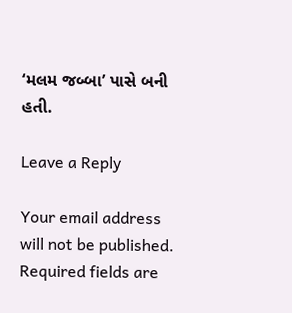‘મલમ જબ્બા’ પાસે બની હતી.

Leave a Reply

Your email address will not be published. Required fields are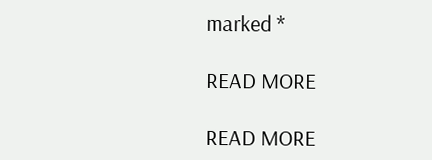marked *

READ MORE

READ MORE